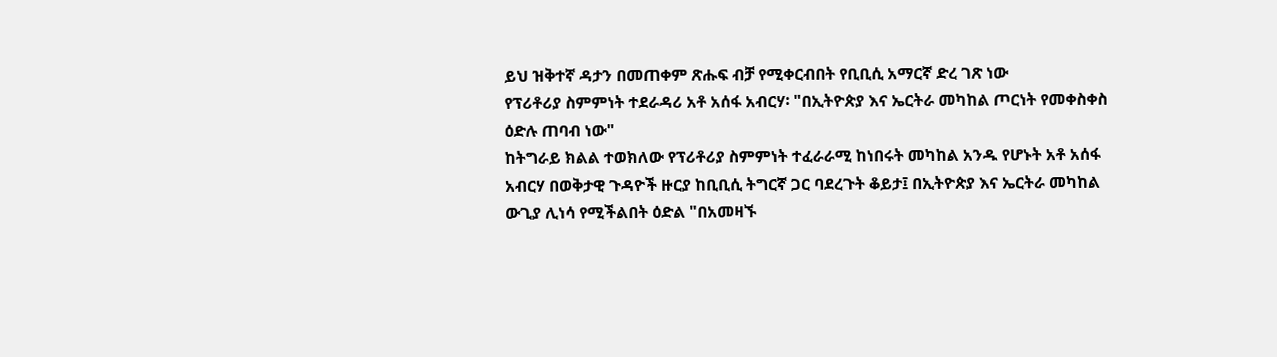ይህ ዝቅተኛ ዳታን በመጠቀም ጽሑፍ ብቻ የሚቀርብበት የቢቢሲ አማርኛ ድረ ገጽ ነው
የፕሪቶሪያ ስምምነት ተደራዳሪ አቶ አሰፋ አብርሃ፡ "በኢትዮጵያ እና ኤርትራ መካከል ጦርነት የመቀስቀስ ዕድሉ ጠባብ ነው"
ከትግራይ ክልል ተወክለው የፕሪቶሪያ ስምምነት ተፈራራሚ ከነበሩት መካከል አንዱ የሆኑት አቶ አሰፋ አብርሃ በወቅታዊ ጉዳዮች ዙርያ ከቢቢሲ ትግርኛ ጋር ባደረጉት ቆይታ፤ በኢትዮጵያ እና ኤርትራ መካከል ውጊያ ሊነሳ የሚችልበት ዕድል "በአመዛኙ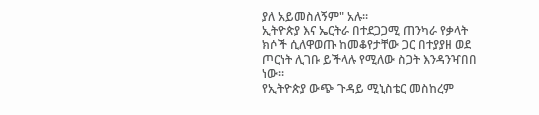ያለ አይመስለኝም" አሉ።
ኢትዮጵያ እና ኤርትራ በተደጋጋሚ ጠንካራ የቃላት ክሶች ሲለዋወጡ ከመቆየታቸው ጋር በተያያዘ ወደ ጦርነት ሊገቡ ይችላሉ የሚለው ስጋት እንዳንዣበበ ነው።
የኢትዮጵያ ውጭ ጉዳይ ሚኒስቴር መስከረም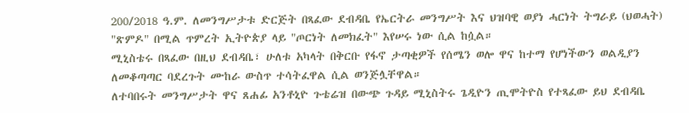200/2018 ዓ.ም. ለመንግሥታቱ ድርጅት በጻፈው ደብዳቤ የኤርትራ መንግሥት እና ህዝባዊ ወያነ ሓርነት ትግራይ (ህወሓት) "ጽምዶ" በሚል ጥምረት ኢትዮጵያ ላይ "ጦርነት ለመክፈት" እየሠሩ ነው ሲል ከሷል።
ሚኒስቴሩ በጻፈው በዚህ ደብዳቤ፣ ሁለቱ አካላት በቅርቡ የፋኖ ታጣቂዎች የሰሜን ወሎ ዋና ከተማ የሆነችውን ወልዲያን ለመቆጣጣር ባደረጉት ሙከራ ውስጥ ተሳትፈዋል ሲል ወንጅሏቸዋል።
ለተባበሩት መንግሥታት ዋና ጸሐፊ አንቶኒዮ ጉቴሬዝ በውጭ ጉዳይ ሚኒስትሩ ጌዲዮን ጢሞትዮስ የተጻፈው ይህ ደብዳቤ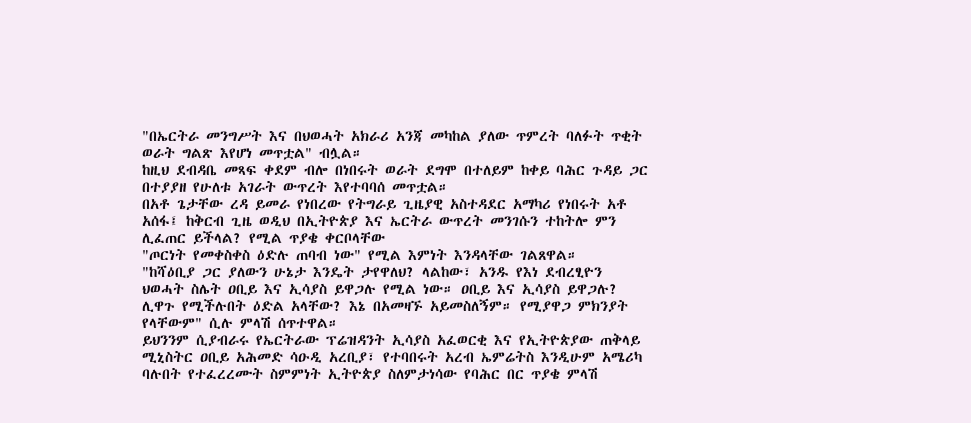"በኤርትራ መንግሥት እና በህወሓት አክራሪ አንጃ መካከል ያለው ጥምረት ባለፉት ጥቂት ወራት ግልጽ እየሆነ መጥቷል" ብሏል።
ከዚህ ደብዳቤ መጻፍ ቀደም ብሎ በነበሩት ወራት ደግሞ በተለይም ከቀይ ባሕር ጉዳይ ጋር በተያያዘ የሁለቱ አገራት ውጥረት እየተባባሰ መጥቷል።
በአቶ ጌታቸው ረዳ ይመራ የነበረው የትግራይ ጊዜያዊ አስተዳደር አማካሪ የነበሩት አቶ አሰፋ፤ ከቅርብ ጊዜ ወዲህ በኢትዮጵያ እና ኤርትራ ውጥረት መንገሱን ተከትሎ ምን ሊፈጠር ይችላል? የሚል ጥያቄ ቀርቦላቸው
"ጦርነት የመቀስቀስ ዕድሉ ጠባብ ነው" የሚል እምነት እንዳላቸው ገልጸዋል።
"ከሻዕቢያ ጋር ያለውን ሁኔታ እንዴት ታየዋለህ? ላልከው፣ አንዱ የእነ ደብረፂዮን ህወሓት ስሌት ዐቢይ እና ኢሳያስ ይዋጋሉ የሚል ነው። ዐቢይ እና ኢሳያስ ይዋጋሉ? ሊዋጉ የሚችሉበት ዕድል አላቸው? እኔ በአመዛኙ አይመስለኝም። የሚያዋጋ ምክንያት የላቸውም" ሲሉ ምላሽ ሰጥተዋል።
ይህንንም ሲያብራሩ የኤርትራው ፕሬዝዳንት ኢሳያስ አፈወርቂ እና የኢትዮጵያው ጠቅላይ ሚኒስትር ዐቢይ አሕመድ ሳዑዲ አረቢያ፣ የተባበሩት አረብ ኤምሬትስ እንዲሁም አሜሪካ ባሉበት የተፈረረሙት ስምምነት ኢትዮጵያ ስለምታነሳው የባሕር በር ጥያቄ ምላሽ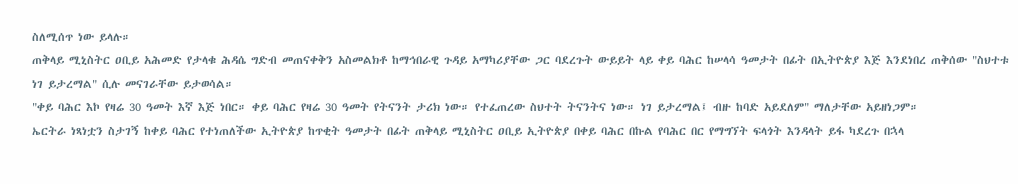ስለሚሰጥ ነው ይላሉ።
ጠቅላይ ሚኒስትር ዐቢይ አሕመድ የታላቁ ሕዳሴ ግድብ መጠናቀቅን አስመልክቶ ከማኅበራዊ ጉዳይ አማካሪያቸው ጋር ባደረጉት ውይይት ላይ ቀይ ባሕር ከሠላሳ ዓመታት በፊት በኢትዮጵያ እጅ እንደነበረ ጠቅሰው "ስህተቱ ነገ ይታረማል" ሲሉ መናገራቸው ይታወሳል።
"ቀይ ባሕር እኮ የዛሬ 30 ዓመት እኛ እጅ ነበር። ቀይ ባሕር የዛሬ 30 ዓመት የትናንት ታሪክ ነው። የተፈጠረው ስህተት ትናንትና ነው። ነገ ይታረማል፤ ብዙ ከባድ አይደለም" ማለታቸው አይዘነጋም።
ኤርትራ ነጻነቷን ስታገኝ ከቀይ ባሕር የተነጠለችው ኢትዮጵያ ከጥቂት ዓመታት በፊት ጠቅላይ ሚኒስትር ዐቢይ ኢትዮጵያ በቀይ ባሕር በኩል የባሕር በር የማግኘት ፍላጎት እንዳላት ይፋ ካደረጉ በኋላ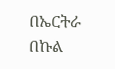በኤርትራ በኩል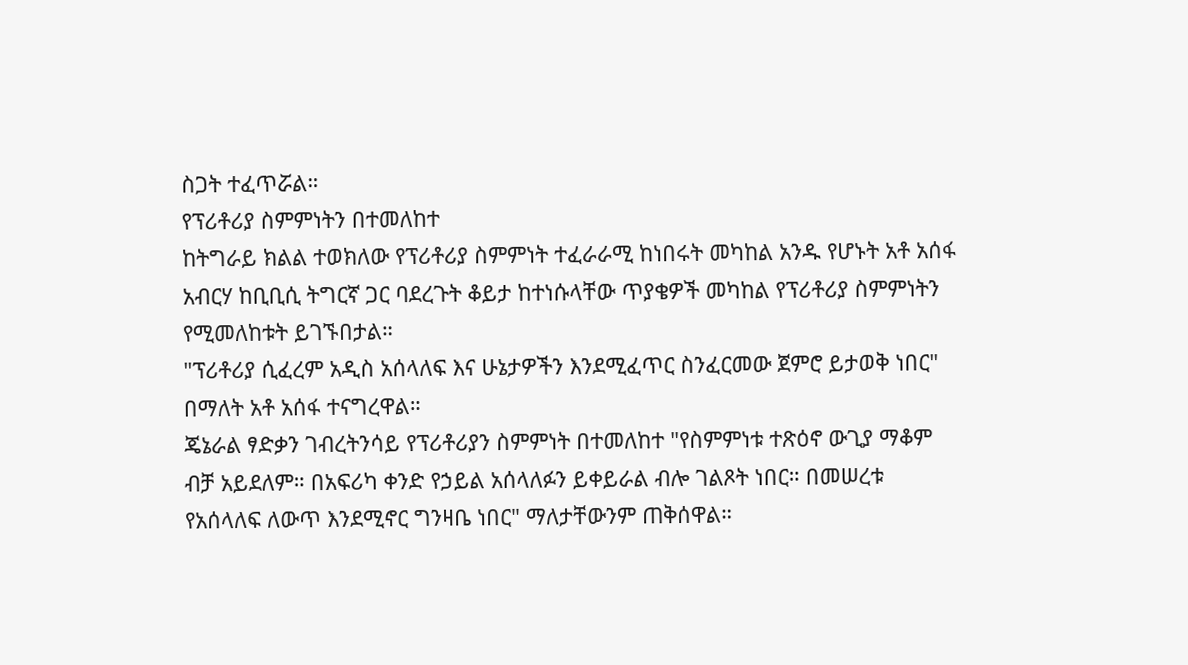ስጋት ተፈጥሯል።
የፕሪቶሪያ ስምምነትን በተመለከተ
ከትግራይ ክልል ተወክለው የፕሪቶሪያ ስምምነት ተፈራራሚ ከነበሩት መካከል አንዱ የሆኑት አቶ አሰፋ አብርሃ ከቢቢሲ ትግርኛ ጋር ባደረጉት ቆይታ ከተነሱላቸው ጥያቄዎች መካከል የፕሪቶሪያ ስምምነትን የሚመለከቱት ይገኙበታል።
"ፕሪቶሪያ ሲፈረም አዲስ አሰላለፍ እና ሁኔታዎችን እንደሚፈጥር ስንፈርመው ጀምሮ ይታወቅ ነበር" በማለት አቶ አሰፋ ተናግረዋል።
ጄኔራል ፃድቃን ገብረትንሳይ የፕሪቶሪያን ስምምነት በተመለከተ "የስምምነቱ ተጽዕኖ ውጊያ ማቆም ብቻ አይደለም። በአፍሪካ ቀንድ የኃይል አሰላለፉን ይቀይራል ብሎ ገልጾት ነበር። በመሠረቱ የአሰላለፍ ለውጥ እንደሚኖር ግንዛቤ ነበር" ማለታቸውንም ጠቅሰዋል።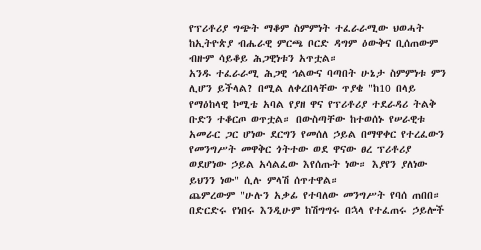የፕሪቶሪያ ግጭት ማቆም ስምምነት ተፈራራሚው ህወሓት ከኢትዮጵያ ብሔራዊ ምርጫ ቦርድ ዳግም ዕውቅና ቢሰጠውም ብዙም ሳይቆይ ሕጋዊነቱን አጥቷል።
አንዱ ተፈራራሚ ሕጋዊ ኅልውና ባጣበት ሁኔታ ስምምነቱ ምን ሊሆን ይችላል? በሚል ለቀረበላቸው ጥያቄ "ከ10 በላይ የማዕከላዊ ኮሚቴ አባል የያዘ ዋና የፕሪቶሪያ ተደራዳሪ ትልቅ ቡድን ተቆርጦ ወጥቷል። በውስጣቸው ከተወሰኑ የሠራዊቱ አመራር ጋር ሆነው ደርግን የመሰለ ኃይል በማዋቀር የተረፈውን የመንግሥት መዋቅር ጎትተው ወደ ዋናው ፀረ ፕሪቶሪያ ወደሆነው ኃይል አሳልፈው እየሰጡት ነው። እያየን ያለነው ይህንን ነው" ሲሉ ምላሽ ሰጥተዋል።
ጨምረውም "ሁሉን አቃፊ የተባለው መንግሥት የባሰ ጠበበ። በድርድሩ የነበሩ እንዲሁም ከሽግግሩ በኋላ የተፈጠሩ ኃይሎች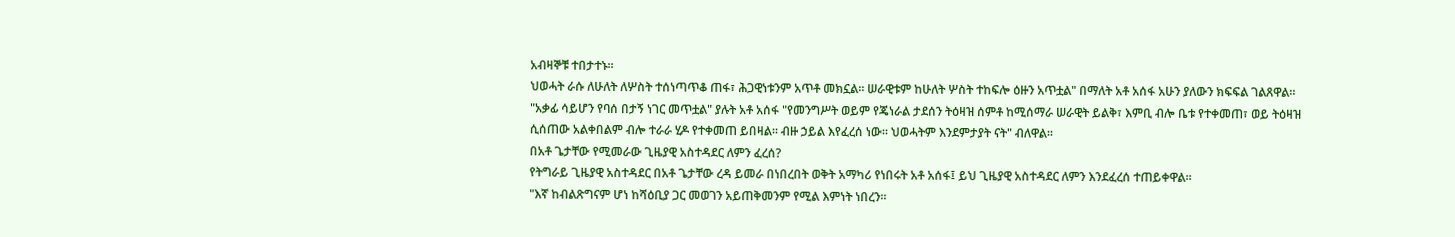አብዛኞቹ ተበታተኑ።
ህወሓት ራሱ ለሁለት ለሦስት ተሰነጣጥቆ ጠፋ፣ ሕጋዊነቱንም አጥቶ መክኗል። ሠራዊቱም ከሁለት ሦስት ተከፍሎ ዕዙን አጥቷል" በማለት አቶ አሰፋ አሁን ያለውን ክፍፍል ገልጸዋል።
"አቃፊ ሳይሆን የባሰ በታኝ ነገር መጥቷል" ያሉት አቶ አሰፋ "የመንግሥት ወይም የጄነራል ታደሰን ትዕዛዝ ሰምቶ ከሚሰማራ ሠራዊት ይልቅ፣ እምቢ ብሎ ቤቱ የተቀመጠ፣ ወይ ትዕዛዝ ሲሰጠው አልቀበልም ብሎ ተራራ ሂዶ የተቀመጠ ይበዛል። ብዙ ኃይል እየፈረሰ ነው። ህወሓትም እንደምታያት ናት" ብለዋል።
በአቶ ጌታቸው የሚመራው ጊዜያዊ አስተዳደር ለምን ፈረሰ?
የትግራይ ጊዜያዊ አስተዳደር በአቶ ጌታቸው ረዳ ይመራ በነበረበት ወቅት አማካሪ የነበሩት አቶ አሰፋ፤ ይህ ጊዜያዊ አስተዳደር ለምን እንደፈረሰ ተጠይቀዋል።
"እኛ ከብልጽግናም ሆነ ከሻዕቢያ ጋር መወገን አይጠቅመንም የሚል እምነት ነበረን።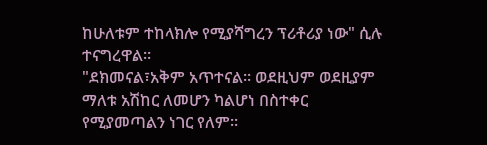ከሁለቱም ተከላክሎ የሚያሻግረን ፕሪቶሪያ ነው" ሲሉ ተናግረዋል።
"ደክመናል፣አቅም አጥተናል። ወደዚህም ወደዚያም ማለቱ አሽከር ለመሆን ካልሆነ በስተቀር የሚያመጣልን ነገር የለም።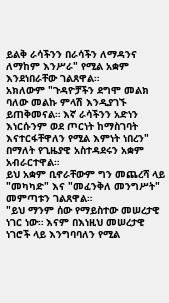ይልቅ ራሳችንን በራሳችን ለማዳንና ለማከም እንሥራ" የሚል አቋም እንደነበራቸው ገልጸዋል።
አክለውም "ጉዳዮቻችን ደግሞ መልክ ባለው መልኩ ምላሽ እንዲያገኙ ይጠቅመናል። እኛ ራሳችንን አድነን እነርሱንም ወደ ጦርነት ከማስገባት እናተርፋቸዋለን የሚል እምነት ነበረን" በማለት የጊዜያዊ አስተዳደሩን አቋም አብራርተዋል።
ይህ አቋም ቢኖራቸውም ግን መጨረሻ ላይ "መካካድ" እና "መፈንቅለ መንግሥት" መምጣቱን ገልጸዋል።
"ይህ ማንም ሰው የማይስተው መሠረታዊ ነገር ነው። እናም በእነዚህ መሠረታዊ ነገሮች ላይ እንግባባለን የሚል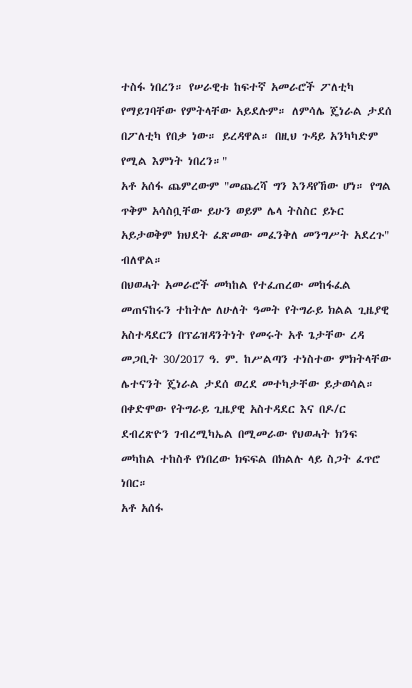ተስፋ ነበረን። የሠራዊቱ ከፍተኛ አመራሮች ፖለቲካ የማይገባቸው የምትላቸው አይደሉም። ለምሳሌ ጄነራል ታደሰ በፖለቲካ የበቃ ነው። ይረዳዋል። በዚህ ጉዳይ አንካካድም የሚል እምነት ነበረን።"
አቶ አሰፋ ጨምረውም "መጨረሻ ግን እንዳየኸው ሆነ። የግል ጥቅም አሳስቧቸው ይሁን ወይም ሌላ ትስስር ይኑር አይታወቅም ክህደት ፈጽመው መፈንቅለ መንግሥት አደረጉ" ብለዋል።
በህወሓት አመራሮች መካከል የተፈጠረው መከፋፈል መጠናከሩን ተከትሎ ለሁለት ዓመት የትግራይ ክልል ጊዜያዊ አስተዳደርን በፕሬዝዳንትነት የመሩት አቶ ጌታቸው ረዳ መጋቢት 30/2017 ዓ. ም. ከሥልጣን ተነስተው ምክትላቸው ሌተናንት ጄነራል ታደሰ ወረደ መተካታቸው ይታወሳል።
በቀድሞው የትግራይ ጊዜያዊ አስተዳደር እና በዶ/ር ደብረጽዮን ገብረሚካኤል በሚመራው የህወሓት ክንፍ መካከል ተከስቶ የነበረው ክፍፍል በክልሉ ላይ ስጋት ፈጥሮ ነበር።
አቶ አሰፋ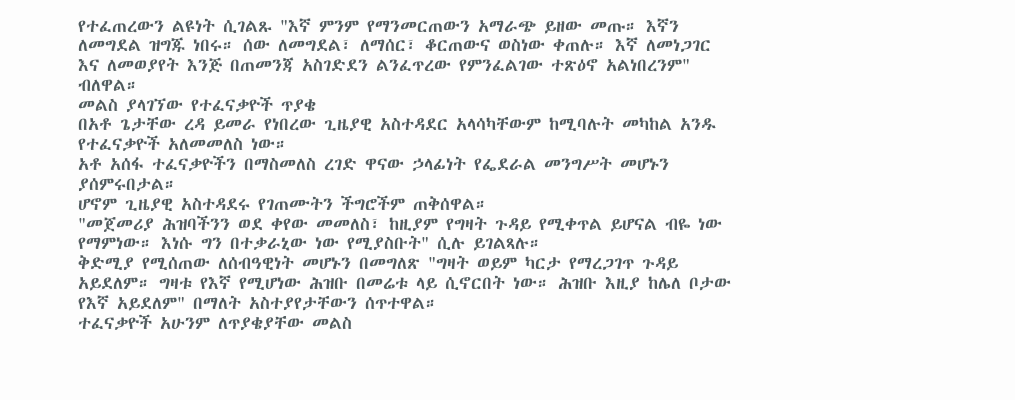የተፈጠረውን ልዩነት ሲገልጹ "እኛ ምንም የማንመርጠውን አማራጭ ይዘው መጡ። እኛን ለመግደል ዝግጁ ነበሩ። ሰው ለመግደል፣ ለማሰር፣ ቆርጠውና ወስነው ቀጠሉ። እኛ ለመነጋገር እና ለመወያየት እንጅ በጠመንጃ አስገድደን ልንፈጥረው የምንፈልገው ተጽዕኖ አልነበረንም" ብለዋል።
መልስ ያላገኘው የተፈናቃዮች ጥያቄ
በአቶ ጌታቸው ረዳ ይመራ የነበረው ጊዜያዊ አስተዳደር አላሳካቸውም ከሚባሉት መካከል አንዱ የተፈናቃዮች አለመመለስ ነው።
አቶ አሰፋ ተፈናቃዮችን በማስመለስ ረገድ ዋናው ኃላፊነት የፌደራል መንግሥት መሆኑን ያሰምሩበታል።
ሆኖም ጊዜያዊ አስተዳደሩ የገጠሙትን ችግሮችም ጠቅሰዋል።
"መጀመሪያ ሕዝባችንን ወደ ቀየው መመለስ፣ ከዚያም የግዛት ጉዳይ የሚቀጥል ይሆናል ብዬ ነው የማምነው። እነሱ ግን በተቃራኒው ነው የሚያስቡት" ሲሉ ይገልጻሉ።
ቅድሚያ የሚሰጠው ለሰብዓዊነት መሆኑን በመግለጽ "ግዛት ወይም ካርታ የማረጋገጥ ጉዳይ አይደለም። ግዛቱ የእኛ የሚሆነው ሕዝቡ በመሬቱ ላይ ሲኖርበት ነው። ሕዝቡ እዚያ ከሌለ ቦታው የእኛ አይደለም" በማለት አስተያየታቸውን ሰጥተዋል።
ተፈናቃዮች አሁንም ለጥያቄያቸው መልስ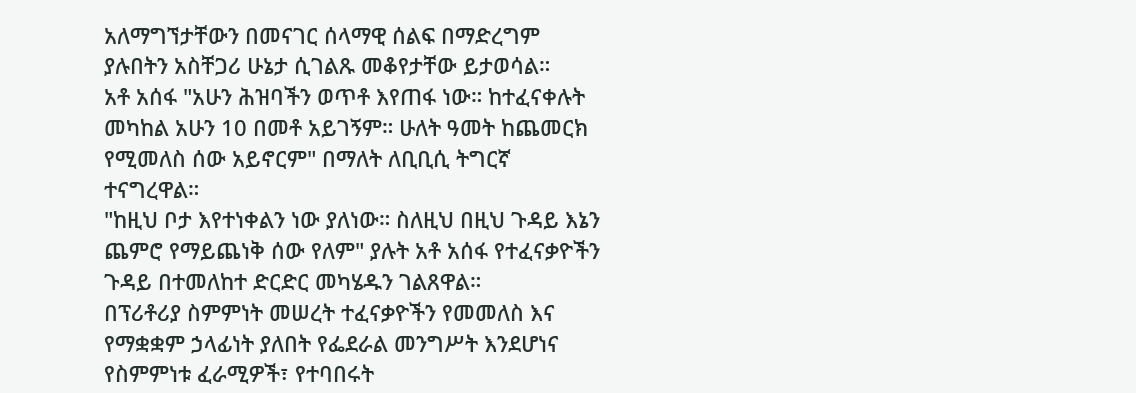አለማግኘታቸውን በመናገር ሰላማዊ ሰልፍ በማድረግም ያሉበትን አስቸጋሪ ሁኔታ ሲገልጹ መቆየታቸው ይታወሳል።
አቶ አሰፋ "አሁን ሕዝባችን ወጥቶ እየጠፋ ነው። ከተፈናቀሉት መካከል አሁን 10 በመቶ አይገኝም። ሁለት ዓመት ከጨመርክ የሚመለስ ሰው አይኖርም" በማለት ለቢቢሲ ትግርኛ ተናግረዋል።
"ከዚህ ቦታ እየተነቀልን ነው ያለነው። ስለዚህ በዚህ ጉዳይ እኔን ጨምሮ የማይጨነቅ ሰው የለም" ያሉት አቶ አሰፋ የተፈናቃዮችን ጉዳይ በተመለከተ ድርድር መካሄዱን ገልጸዋል።
በፕሪቶሪያ ስምምነት መሠረት ተፈናቃዮችን የመመለስ እና የማቋቋም ኃላፊነት ያለበት የፌደራል መንግሥት እንደሆነና የስምምነቱ ፈራሚዎች፣ የተባበሩት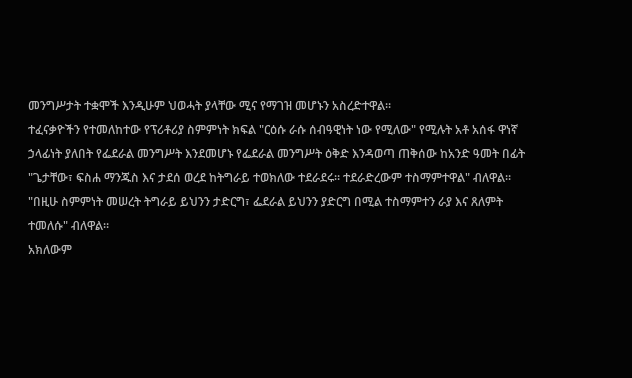መንግሥታት ተቋሞች እንዲሁም ህወሓት ያላቸው ሚና የማገዝ መሆኑን አስረድተዋል።
ተፈናቃዮችን የተመለከተው የፕሪቶሪያ ስምምነት ክፍል "ርዕሱ ራሱ ሰብዓዊነት ነው የሚለው" የሚሉት አቶ አሰፋ ዋነኛ ኃላፊነት ያለበት የፌደራል መንግሥት እንደመሆኑ የፌደራል መንግሥት ዕቅድ እንዳወጣ ጠቅሰው ከአንድ ዓመት በፊት "ጌታቸው፣ ፍስሐ ማንጁስ እና ታደሰ ወረደ ከትግራይ ተወክለው ተደራደሩ። ተደራድረውም ተስማምተዋል" ብለዋል።
"በዚሁ ስምምነት መሠረት ትግራይ ይህንን ታድርግ፣ ፌደራል ይህንን ያድርግ በሚል ተስማምተን ራያ እና ጸለምት ተመለሱ" ብለዋል።
አክለውም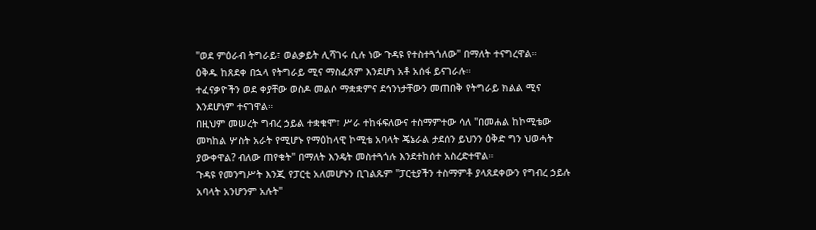"ወደ ምዕራብ ትግራይ፣ ወልቃይት ሊሻገሩ ሲሉ ነው ጉዳዩ የተስተጓጎለው" በማለት ተናግረዋል።
ዕቅዱ ከጸደቀ በኋላ የትግራይ ሚና ማስፈጸም እንደሆነ አቶ አሰፋ ይናገራሉ።
ተፈናቃዮችን ወደ ቀያቸው ወስዶ መልሶ ማቋቋምና ደኅንነታቸውን መጠበቅ የትግራይ ክልል ሚና እንደሆነም ተናገዋል።
በዚህም መሠረት ግብረ ኃይል ተቋቁሞ፣ ሥራ ተከፋፍለውና ተስማምተው ሳለ "በመሐል ከኮሚቴው መካከል ሦስት አራት የሚሆኑ የማዕከላዊ ኮሚቴ አባላት ጄኔራል ታደሰን ይህንን ዕቅድ ግን ህወሓት ያውቀዋል? ብለው ጠየቁት" በማለት እንዴት መስተጓጎሉ እንደተከሰተ አስረድተዋል።
ጉዳዩ የመንግሥት እንጂ የፓርቲ አለመሆኑን ቢገልጹም "ፓርቲያችን ተስማምቶ ያላጸደቀውን የግብረ ኃይሉ አባላት አንሆንም አሉት"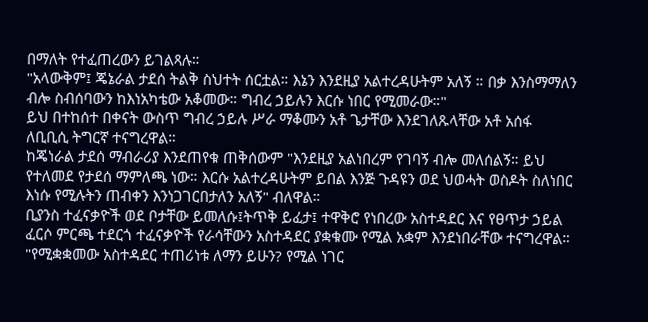በማለት የተፈጠረውን ይገልጻሉ።
"አላውቅም፤ ጄኔራል ታደሰ ትልቅ ስህተት ሰርቷል። እኔን እንደዚያ አልተረዳሁትም አለኝ ። በቃ እንስማማለን ብሎ ስብሰባውን ከእነአካቴው አቆመው። ግብረ ኃይሉን እርሱ ነበር የሚመራው።"
ይህ በተከሰተ በቀናት ውስጥ ግብረ ኃይሉ ሥራ ማቆሙን አቶ ጌታቸው እንደገለጹላቸው አቶ አሰፋ ለቢቢሲ ትግርኛ ተናግረዋል።
ከጄነራል ታደሰ ማብራሪያ እንደጠየቁ ጠቅሰውም "እንደዚያ አልነበረም የገባኝ ብሎ መለሰልኝ። ይህ የተለመደ የታደሰ ማምለጫ ነው። እርሱ አልተረዳሁትም ይበል እንጅ ጉዳዩን ወደ ህወሓት ወስዶት ስለነበር እነሱ የሚሉትን ጠብቀን እንነጋገርበታለን አለኝ" ብለዋል።
ቢያንስ ተፈናቃዮች ወደ ቦታቸው ይመለሱ፤ትጥቅ ይፈታ፤ ተዋቅሮ የነበረው አስተዳደር እና የፀጥታ ኃይል ፈርሶ ምርጫ ተደርጎ ተፈናቃዮች የራሳቸውን አስተዳደር ያቋቁሙ የሚል አቋም እንደነበራቸው ተናግረዋል።
"የሚቋቋመው አስተዳደር ተጠሪነቱ ለማን ይሁን? የሚል ነገር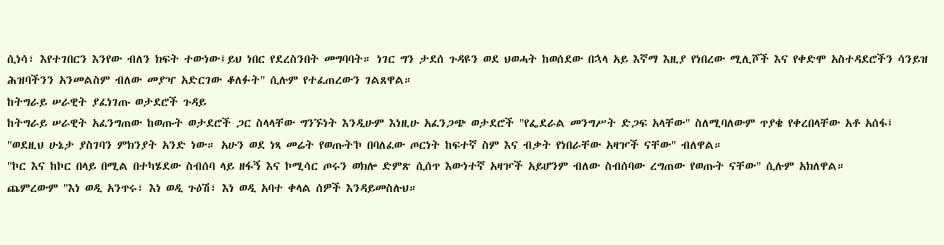ሲነሳ፣ እየተገበርን እንየው ብለን ክፍት ተውነው፤ይህ ነበር የደረስንበት መግባባት። ነገር ግን ታደሰ ጉዳዩን ወደ ህወሓት ከወሰደው በኋላ አይ እኛማ እዚያ የነበረው ሚሊሾች እና የቀድሞ አስተዳደሮችን ሳንይዝ ሕዝባችንን አንመልስም ብለው መያዣ አድርገው ቆለፉት" ሲሉም የተፈጠረውን ገልጸዋል።
ከትግራይ ሠራዊት ያፈነገጡ ወታደሮች ጉዳይ
ከትግራይ ሠራዊት አፈንግጠው ከወጡት ወታደሮች ጋር ስላላቸው ግንኙነት እንዲሁም እነዚሁ አፈንጋጭ ወታደሮች "የፌደራል መንግሥት ድጋፍ አላቸው" ስለሚባለውም ጥያቄ የቀረበላቸው አቶ አሰፋ፤ "ወደዚህ ሁኔታ ያስገባን ምክንያት አንድ ነው። አሁን ወደ ነጻ መሬት የወጡት'ኮ በባለፈው ጦርነት ከፍተኛ ስም እና ብቃት የነበራቸው አዛዦች ናቸው" ብለዋል።
"ኮር እና ከኮር በላይ በሚል በተካሄደው ስብሰባ ላይ ዘፋኝ እና ኮሚሳር ጦሩን ወክሎ ድምጽ ሲሰጥ እውነተኛ አዛዦች አይሆንም ብለው ስብሰባው ረግጠው የወጡት ናቸው" ሲሉም አክለዋል።
ጨምረውም "እነ ወዲ አንጥሩ፣ እነ ወዲ ጉዕሽ፣ እነ ወዲ አባተ ቀላል ሰዎች እንዳይመስሉህ።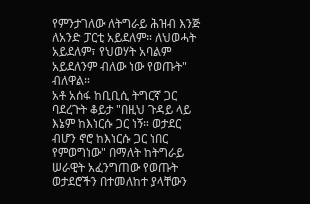የምንታገለው ለትግራይ ሕዝብ እንጅ ለአንድ ፓርቲ አይደለም። ለህወሓት አይደለም፣ የህወሃት አባልም አይደለንም ብለው ነው የወጡት" ብለዋል።
አቶ አሰፋ ከቢቢሲ ትግርኛ ጋር ባደረጉት ቆይታ "በዚህ ጉዳይ ላይ እኔም ከእነርሱ ጋር ነኝ። ወታደር ብሆን ኖሮ ከእነርሱ ጋር ነበር የምወግነው" በማለት ከትግራይ ሠራዊት አፈንግጠው የወጡት ወታደሮችን በተመለከተ ያላቸውን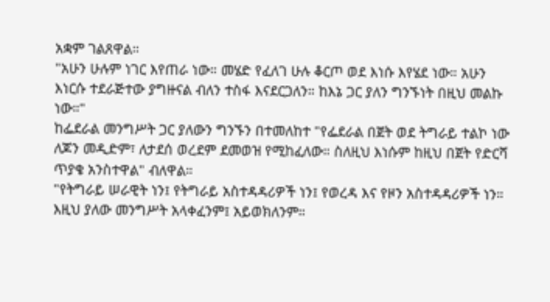አቋም ገልጸዋል።
"አሁን ሁሉም ነገር እየጠራ ነው። መሄድ የፈለገ ሁሉ ቆርጦ ወደ እነሱ እየሄደ ነው። አሁን እነርሱ ተደራጅተው ያግዙናል ብለን ተስፋ እናደርጋለን። ከእኔ ጋር ያለን ግንኙነት በዚህ መልኩ ነው።"
ከፌደራል መንግሥት ጋር ያለውን ግንኙን በተመለከተ "የፌደራል በጀት ወደ ትግራይ ተልኮ ነው ለጆን መዲድም፣ ለታደሰ ወረደም ደመወዝ የሚከፈለው። ስለዚህ እነሱም ከዚህ በጀት የድርሻ ጥያቄ አንስተዋል" ብለዋል።
"የትግራይ ሠራዊት ነን፤ የትግራይ አስተዳዳሪዎች ነን፤ የወረዳ እና የዞን አስተዳዳሪዎች ነን። እዚህ ያለው መንግሥት አላቀፈንም፤ አይወክለንም።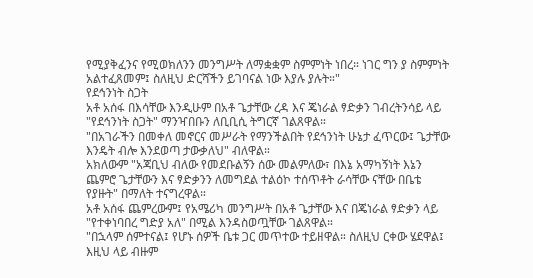የሚያቅፈንና የሚወክለንን መንግሥት ለማቋቋም ስምምነት ነበረ። ነገር ግን ያ ስምምነት አልተፈጸመም፤ ስለዚህ ድርሻችን ይገባናል ነው እያሉ ያሉት።"
የደኅንነት ስጋት
አቶ አሰፋ በእሳቸው እንዲሁም በአቶ ጌታቸው ረዳ እና ጄነራል ፃድቃን ገብረትንሳይ ላይ "የደኅንነት ስጋት" ማንዣበቡን ለቢቢሲ ትግርኛ ገልጸዋል።
"በአገራችን በመቀለ መኖርና መሥራት የማንችልበት የደኅንነት ሁኔታ ፈጥርው፤ ጌታቸው እንዴት ብሎ እንደወጣ ታውቃለህ" ብለዋል።
አክለውም "አጃቢህ ብለው የመደቡልኝን ሰው መልምለው፣ በእኔ አማካኝነት እኔን ጨምሮ ጌታቸውን እና ፃድቃንን ለመግደል ተልዕኮ ተሰጥቶት ራሳቸው ናቸው በቤቴ የያዙት" በማለት ተናግረዋል።
አቶ አሰፋ ጨምረውም፤ የአሜሪካ መንግሥት በአቶ ጌታቸው እና በጄነራል ፃድቃን ላይ "የተቀነባበረ ግድያ አለ" በሚል እንዳስወጧቸው ገልጸዋል።
"በኋላም ሰምተናል፤ የሆኑ ሰዎች ቤቱ ጋር መጥተው ተይዘዋል። ስለዚህ ርቀው ሄደዋል፤ እዚህ ላይ ብዙም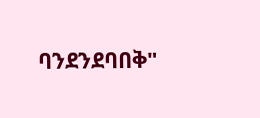ባንደንደባበቅ"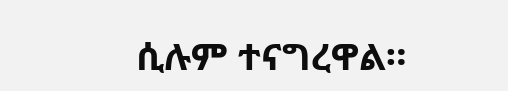ሲሉም ተናግረዋል።